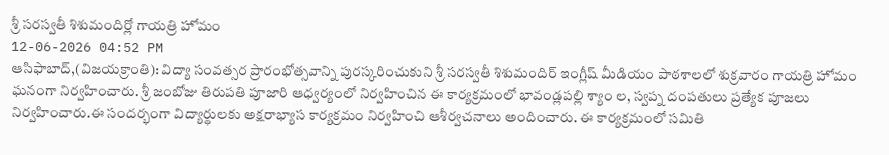శ్రీ సరస్వతీ శిశుమందిర్లో గాయత్రి హోమం
12-06-2026 04:52 PM
ఆసిఫాబాద్,(విజయక్రాంతి): విద్యా సంవత్సర ప్రారంభోత్సవాన్ని పురస్కరించుకుని శ్రీ సరస్వతీ శిశుమందిర్ ఇంగ్లీష్ మీడియం పాఠశాలలో శుక్రవారం గాయత్రి హోమం ఘనంగా నిర్వహించారు. శ్రీ జంబోజు తిరుపతి పూజారి ఆధ్వర్యంలో నిర్వహించిన ఈ కార్యక్రమంలో భావండ్లపల్లి శ్యాం ల, స్వప్న దంపతులు ప్రత్యేక పూజలు నిర్వహించారు.ఈ సందర్భంగా విద్యార్థులకు అక్షరాభ్యాస కార్యక్రమం నిర్వహించి ఆశీర్వచనాలు అందించారు. ఈ కార్యక్రమంలో సమితి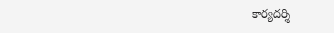కార్యదర్శి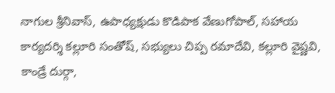నాగుల శ్రీనివాస్, ఉపాధ్యక్షుడు కొడిపాక వేణుగోపాల్, సహాయ కార్యదర్శి కల్లూరి సంతోష్, సభ్యులు చిప్ప రమాదేవి, కల్లూరి వైష్ణవి, కాండ్రే దుర్గా,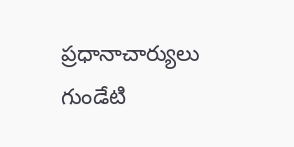ప్రధానాచార్యులు గుండేటి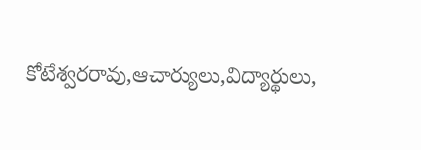కోటేశ్వరరావు,ఆచార్యులు,విద్యార్థులు,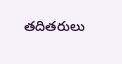తదితరులు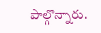పాల్గొన్నారు.